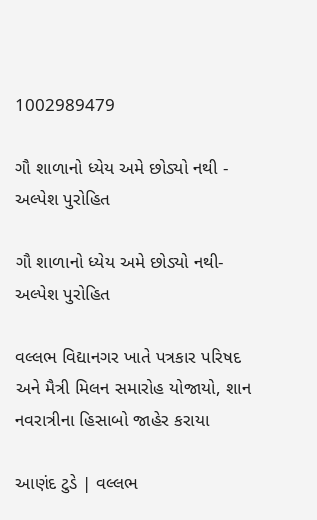1002989479

ગૌ શાળાનો ધ્યેય અમે છોડ્યો નથી - અલ્પેશ પુરોહિત

ગૌ શાળાનો ધ્યેય અમે છોડ્યો નથી- અલ્પેશ પુરોહિત

વલ્લભ વિદ્યાનગર ખાતે પત્રકાર પરિષદ અને મૈત્રી મિલન સમારોહ યોજાયો, શાન નવરાત્રીના હિસાબો જાહેર કરાયા

આણંદ ટુડે | વલ્લભ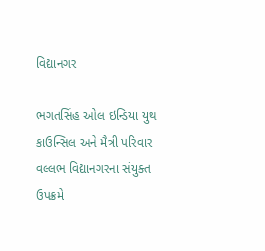વિદ્યાનગર

ભગતસિંહ ઓલ ઇન્ડિયા યુથ કાઉન્સિલ અને મૈત્રી પરિવાર વલ્લભ વિદ્યાનગરના સંયુક્ત ઉપક્રમે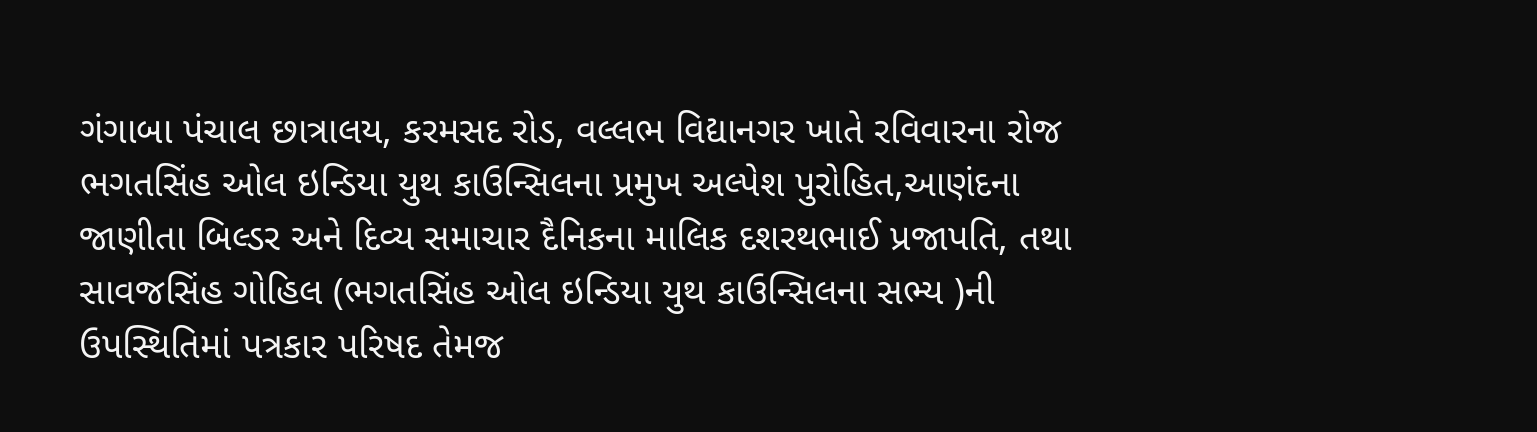ગંગાબા પંચાલ છાત્રાલય, કરમસદ રોડ, વલ્લભ વિદ્યાનગર ખાતે રવિવારના રોજ ભગતસિંહ ઓલ ઇન્ડિયા યુથ કાઉન્સિલના પ્રમુખ અલ્પેશ પુરોહિત,આણંદના જાણીતા બિલ્ડર અને દિવ્ય સમાચાર દૈનિકના માલિક દશરથભાઈ પ્રજાપતિ, તથા સાવજસિંહ ગોહિલ (ભગતસિંહ ઓલ ઇન્ડિયા યુથ કાઉન્સિલના સભ્ય )ની ઉપસ્થિતિમાં પત્રકાર પરિષદ તેમજ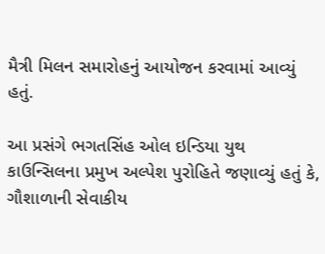મૈત્રી મિલન સમારોહનું આયોજન કરવામાં આવ્યું હતું.

આ પ્રસંગે ભગતસિંહ ઓલ ઇન્ડિયા યુથ કાઉન્સિલના પ્રમુખ અલ્પેશ પુરોહિતે જણાવ્યું હતું કે, ગૌશાળાની સેવાકીય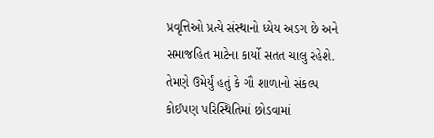પ્રવૃત્તિઓ પ્રત્યે સંસ્થાનો ધ્યેય અડગ છે અને સમાજહિત માટેના કાર્યો સતત ચાલુ રહેશે. તેમણે ઉમેર્યું હતું કે ગૌ શાળાનો સંકલ્પ કોઈપણ પરિસ્થિતિમાં છોડવામાં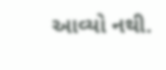આવ્યો નથી.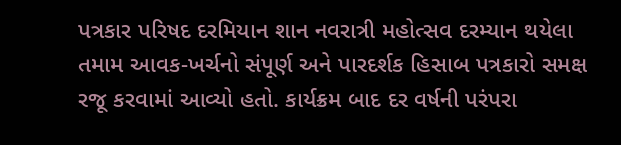પત્રકાર પરિષદ દરમિયાન શાન નવરાત્રી મહોત્સવ દરમ્યાન થયેલા તમામ આવક-ખર્ચનો સંપૂર્ણ અને પારદર્શક હિસાબ પત્રકારો સમક્ષ રજૂ કરવામાં આવ્યો હતો. કાર્યક્રમ બાદ દર વર્ષની પરંપરા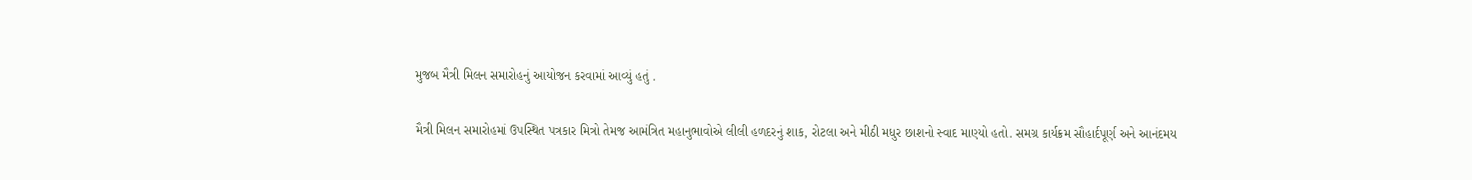મુજબ મૈત્રી મિલન સમારોહનું આયોજન કરવામાં આવ્યું હતું .

મૈત્રી મિલન સમારોહમાં ઉપસ્થિત પત્રકાર મિત્રો તેમજ આમંત્રિત મહાનુભાવોએ લીલી હળદરનું શાક, રોટલા અને મીઠી મધુર છાશનો સ્વાદ માણ્યો હતો. સમગ્ર કાર્યક્રમ સૌહાર્દપૂર્ણ અને આનંદમય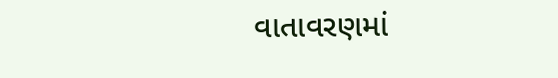વાતાવરણમાં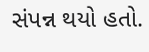સંપન્ન થયો હતો.